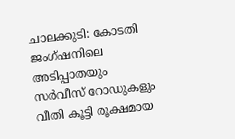ചാലക്കുടി: കോടതി ജംഗ്ഷനിലെ അടിപ്പാതയും സർവീസ് റോഡുകളും വീതി കൂട്ടി രൂക്ഷമായ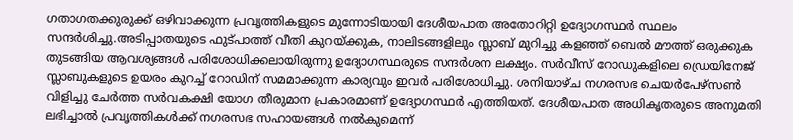ഗതാഗതക്കുരുക്ക് ഒഴിവാക്കുന്ന പ്രവൃത്തികളുടെ മുന്നോടിയായി ദേശീയപാത അതോറിറ്റി ഉദ്യോഗസ്ഥർ സ്ഥലം സന്ദർശിച്ചു.അടിപ്പാതയുടെ ഫുട്പാത്ത് വീതി കുറയ്ക്കുക, നാലിടങ്ങളിലും സ്ലാബ് മുറിച്ചു കളഞ്ഞ് ബെൽ മൗത്ത് ഒരുക്കുക തുടങ്ങിയ ആവശ്യങ്ങൾ പരിശോധിക്കലായിരുന്നു ഉദ്യോഗസ്ഥരുടെ സന്ദർശന ലക്ഷ്യം. സർവീസ് റോഡുകളിലെ ഡ്രെയിനേജ് സ്ലാബുകളുടെ ഉയരം കുറച്ച് റോഡിന് സമമാക്കുന്ന കാര്യവും ഇവർ പരിശോധിച്ചു. ശനിയാഴ്ച നഗരസഭ ചെയർപേഴ്സൺ വിളിച്ചു ചേർത്ത സർവകക്ഷി യോഗ തീരുമാന പ്രകാരമാണ് ഉദ്യോഗസ്ഥർ എത്തിയത്. ദേശീയപാത അധികൃതരുടെ അനുമതി ലഭിച്ചാൽ പ്രവൃത്തികൾക്ക് നഗരസഭ സഹായങ്ങൾ നൽകുമെന്ന്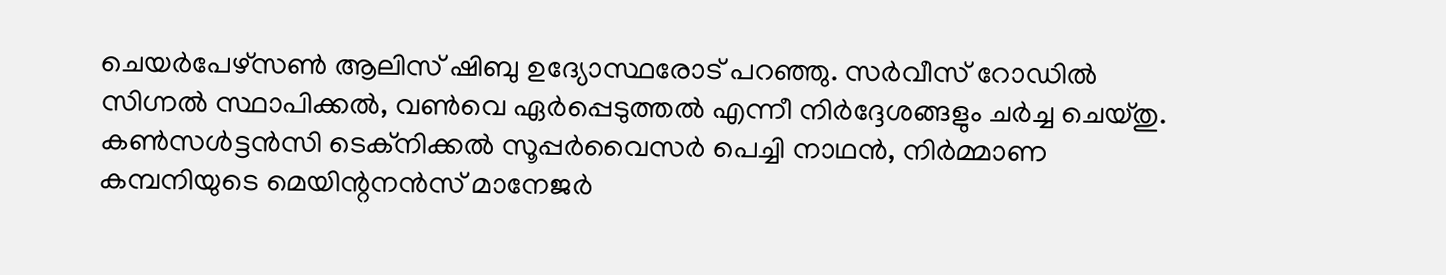ചെയർപേഴ്സൺ ആലിസ് ഷിബു ഉദ്യോസ്ഥരോട് പറഞ്ഞു. സർവീസ് റോഡിൽ സിഗ്നൽ സ്ഥാപിക്കൽ, വൺവെ ഏർപ്പെടുത്തൽ എന്നീ നിർദ്ദേശങ്ങളും ചർച്ച ചെയ്തു.
കൺസൾട്ടൻസി ടെക്നിക്കൽ സൂപ്പർവൈസർ പെച്ചി നാഥൻ, നിർമ്മാണ കമ്പനിയുടെ മെയിന്റനൻസ് മാനേജർ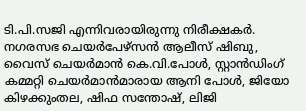ടി.പി.സജി എന്നിവരായിരുന്നു നിരീക്ഷകർ. നഗരസഭ ചെയർപേഴ്സൻ ആലീസ് ഷിബു, വൈസ് ചെയർമാൻ കെ.വി.പോൾ, സ്റ്റാൻഡിംഗ് കമ്മറ്റി ചെയർമാൻമാരായ ആനി പോൾ, ജിയോ കിഴക്കുംതല, ഷിഫ സന്തോഷ്, ലിജി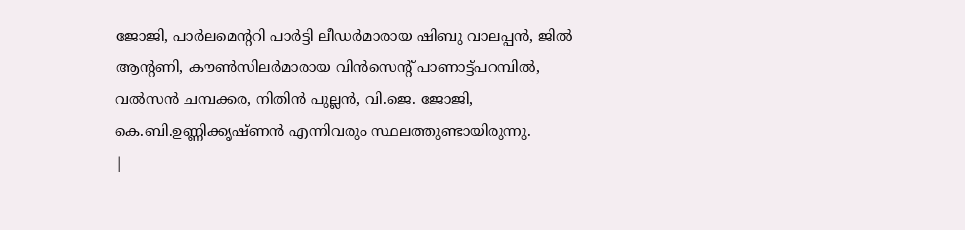ജോജി, പാർലമെന്ററി പാർട്ടി ലീഡർമാരായ ഷിബു വാലപ്പൻ, ജിൽ ആന്റണി, കൗൺസിലർമാരായ വിൻസെന്റ് പാണാട്ട്പറമ്പിൽ, വൽസൻ ചമ്പക്കര, നിതിൻ പുല്ലൻ, വി.ജെ. ജോജി, കെ.ബി.ഉണ്ണിക്കൃഷ്ണൻ എന്നിവരും സ്ഥലത്തുണ്ടായിരുന്നു.
|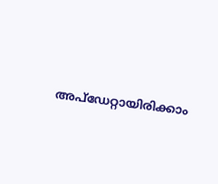അപ്ഡേറ്റായിരിക്കാം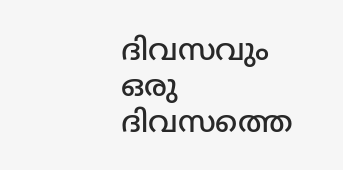ദിവസവും
ഒരു ദിവസത്തെ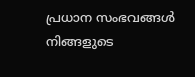പ്രധാന സംഭവങ്ങൾ നിങ്ങളുടെ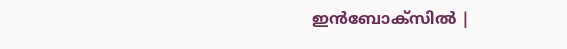ഇൻബോക്സിൽ |